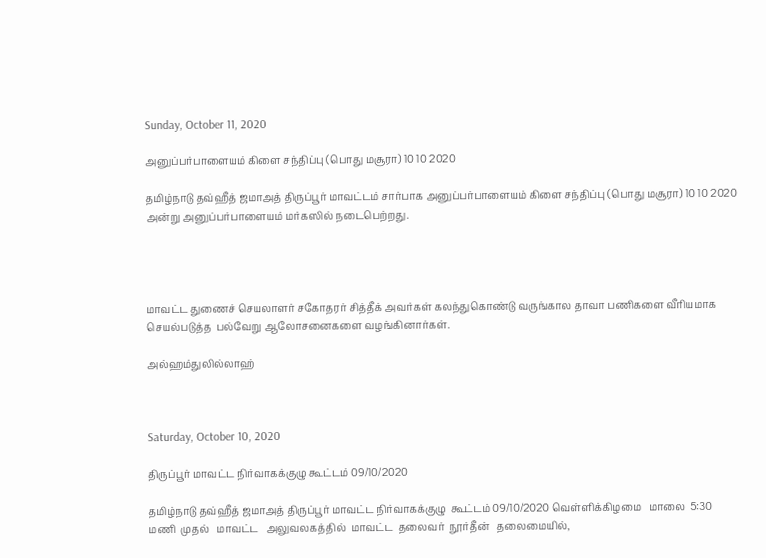Sunday, October 11, 2020

அனுப்பர்பாளையம் கிளை சந்திப்பு (பொது மசூரா) 10 10 2020

தமிழ்நாடு தவ்ஹீத் ஜமாஅத் திருப்பூர் மாவட்டம் சார்பாக அனுப்பர்பாளையம் கிளை சந்திப்பு (பொது மசூரா) 10 10 2020 அன்று அனுப்பர்பாளையம் மர்கஸில் நடைபெற்றது.




மாவட்ட துணைச் செயலாளர் சகோதரர் சித்தீக் அவர்கள் கலந்துகொண்டு வருங்கால தாவா பணிகளை வீரியமாக செயல்படுத்த  பல்வேறு ஆலோசனைகளை வழங்கினார்கள்.

அல்ஹம்துலில்லாஹ்



Saturday, October 10, 2020

திருப்பூர் மாவட்ட நிர்வாகக்குழு கூட்டம் 09/10/2020

தமிழ்நாடு தவ்ஹீத் ஜமாஅத் திருப்பூர் மாவட்ட நிர்வாகக்குழு  கூட்டம் 09/10/2020 வெள்ளிக்கிழமை   மாலை  5:30  மணி  முதல்   மாவட்ட   அலுவலகத்தில்  மாவட்ட  தலைவர்  நூர்தீன்   தலைமையில்,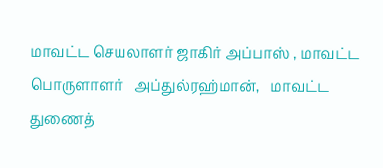மாவட்ட செயலாளர் ஜாகிர் அப்பாஸ் , மாவட்ட  பொருளாளர்   அப்துல்ரஹ்மான்,   மாவட்ட  துணைத்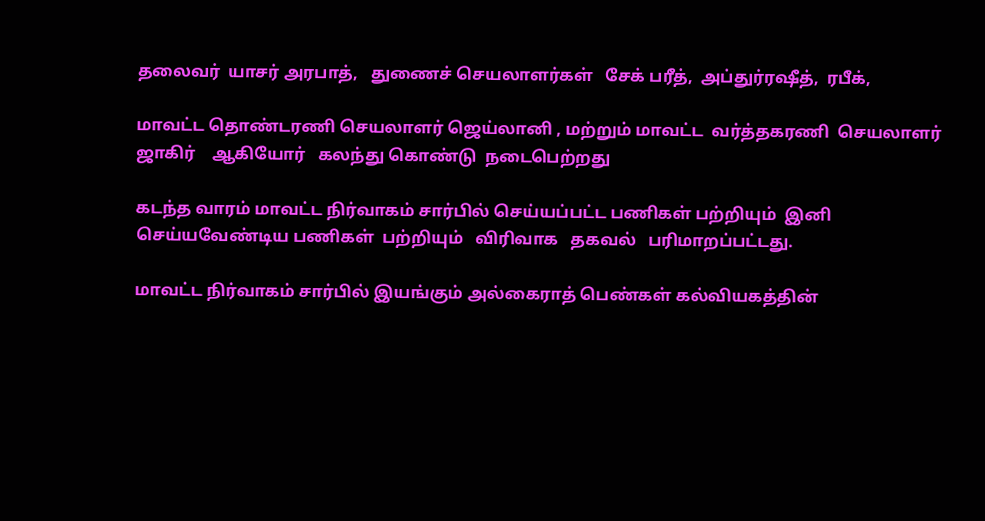தலைவர்  யாசர் அரபாத்,   துணைச் செயலாளர்கள்   சேக் பரீத்,  அப்துர்ரஷீத்,  ரபீக்,

மாவட்ட தொண்டரணி செயலாளர் ஜெய்லானி , மற்றும் மாவட்ட  வர்த்தகரணி  செயலாளர்   ஜாகிர்    ஆகியோர்   கலந்து கொண்டு  நடைபெற்றது

கடந்த வாரம் மாவட்ட நிர்வாகம் சார்பில் செய்யப்பட்ட பணிகள் பற்றியும்  இனி செய்யவேண்டிய பணிகள்  பற்றியும்   விரிவாக   தகவல்   பரிமாறப்பட்டது.

மாவட்ட நிர்வாகம் சார்பில் இயங்கும் அல்கைராத் பெண்கள் கல்வியகத்தின்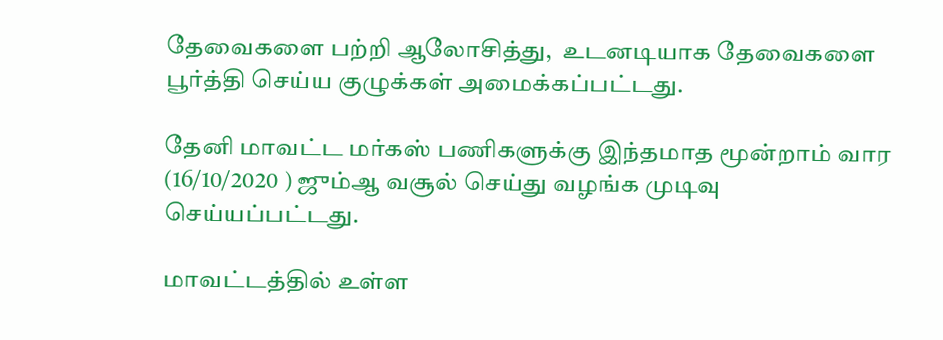தேவைகளை பற்றி ஆலோசித்து,  உடனடியாக தேவைகளை பூர்த்தி செய்ய குழுக்கள் அமைக்கப்பட்டது.

தேனி மாவட்ட மர்கஸ் பணிகளுக்கு இந்தமாத மூன்றாம் வார (16/10/2020 ) ஜும்ஆ வசூல் செய்து வழங்க முடிவு செய்யப்பட்டது.

மாவட்டத்தில் உள்ள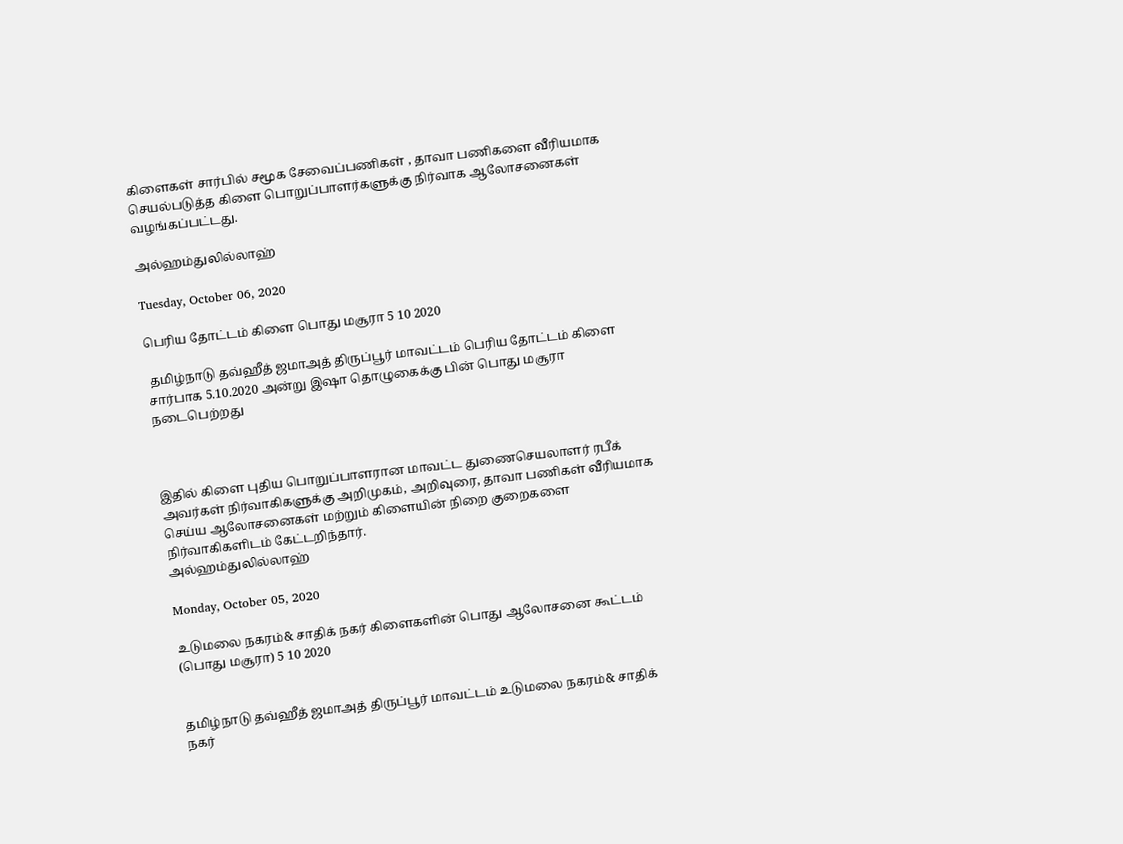கிளைகள் சார்பில் சமூக சேவைப்பணிகள் , தாவா பணிகளை வீரியமாக செயல்படுத்த கிளை பொறுப்பாளர்களுக்கு நிர்வாக ஆலோசனைகள்   வழங்கப்பட்டது.

அல்ஹம்துலில்லாஹ்

Tuesday, October 06, 2020

பெரிய தோட்டம் கிளை பொது மசூரா 5 10 2020

 தமிழ்நாடு தவ்ஹீத் ஜமாஅத் திருப்பூர் மாவட்டம் பெரிய தோட்டம் கிளை சார்பாக 5.10.2020 அன்று இஷா தொழுகைக்கு பின் பொது மசூரா நடைபெற்றது



இதில் கிளை புதிய பொறுப்பாளரான மாவட்ட துணைசெயலாளர் ரபீக் அவர்கள் நிர்வாகிகளுக்கு அறிமுகம், அறிவுரை, தாவா பணிகள் வீரியமாக செய்ய ஆலோசனைகள் மற்றும் கிளையின் நிறை குறைகளை நிர்வாகிகளிடம் கேட்டறிந்தார்.
அல்ஹம்துலில்லாஹ்

Monday, October 05, 2020

உடுமலை நகரம்& சாதிக் நகர் கிளைகளின் பொது ஆலோசனை கூட்டம் (பொது மசூரா) 5 10 2020


தமிழ்நாடு தவ்ஹீத் ஜமாஅத் திருப்பூர் மாவட்டம் உடுமலை நகரம்& சாதிக் நகர்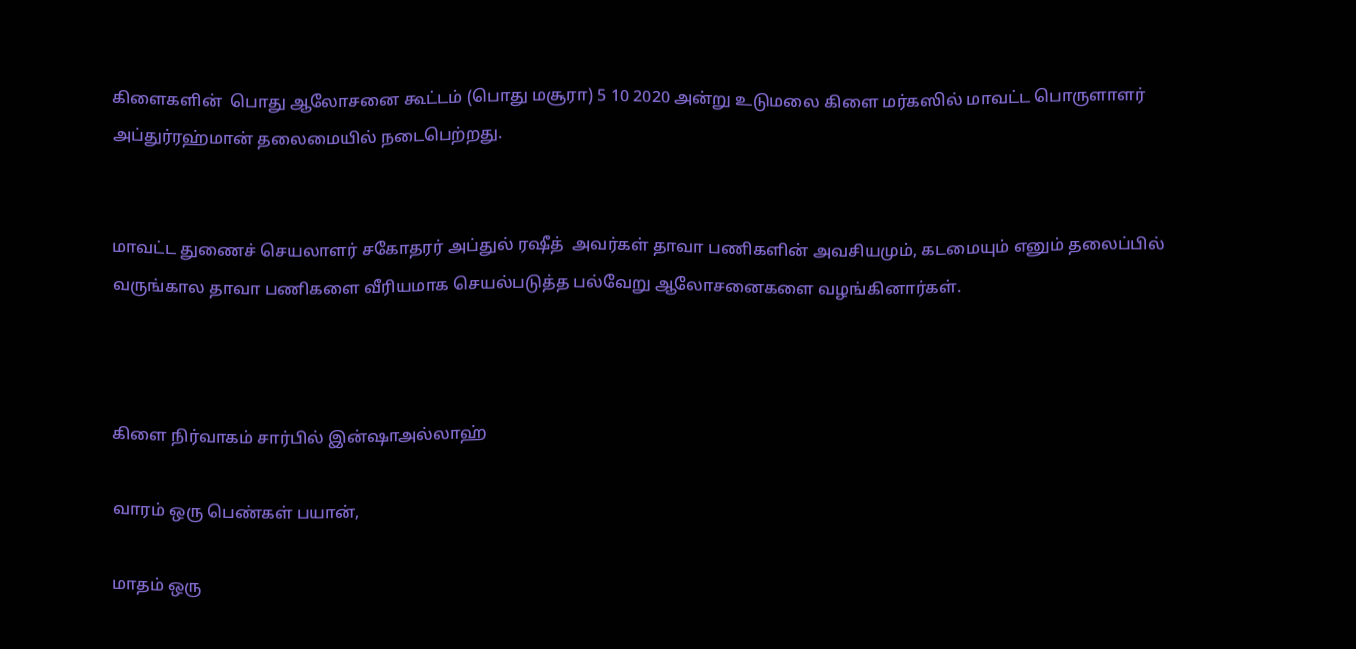கிளைகளின்  பொது ஆலோசனை கூட்டம் (பொது மசூரா) 5 10 2020 அன்று உடுமலை கிளை மர்கஸில் மாவட்ட பொருளாளர் அப்துர்ரஹ்மான் தலைமையில் நடைபெற்றது.


மாவட்ட துணைச் செயலாளர் சகோதரர் அப்துல் ரஷீத்  அவர்கள் தாவா பணிகளின் அவசியமும், கடமையும் எனும் தலைப்பில் வருங்கால தாவா பணிகளை வீரியமாக செயல்படுத்த பல்வேறு ஆலோசனைகளை வழங்கினார்கள்.



கிளை நிர்வாகம் சார்பில் இன்ஷாஅல்லாஹ்

வாரம் ஒரு பெண்கள் பயான்,

மாதம் ஒரு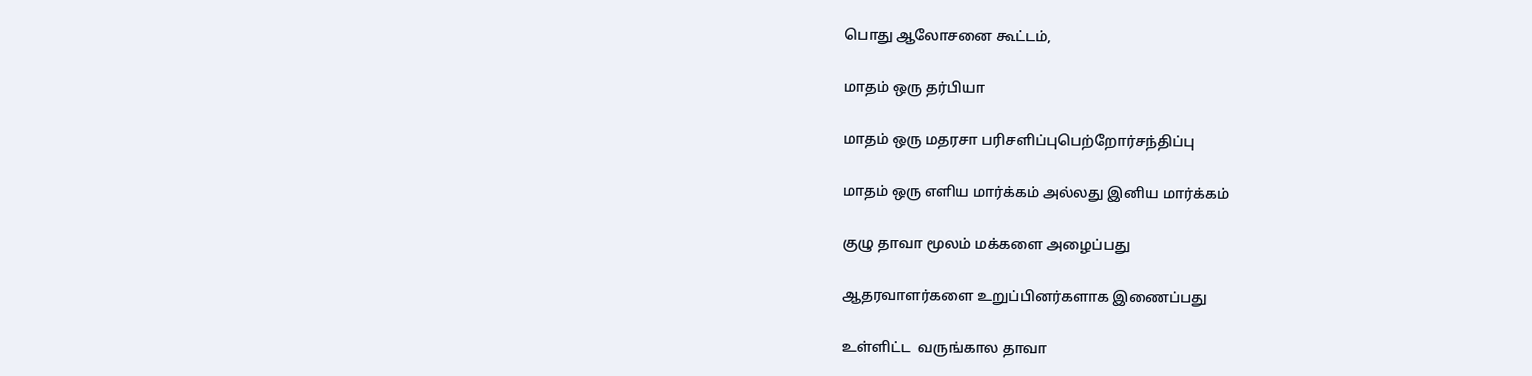பொது ஆலோசனை கூட்டம்,

மாதம் ஒரு தர்பியா

மாதம் ஒரு மதரசா பரிசளிப்புபெற்றோர்சந்திப்பு

மாதம் ஒரு எளிய மார்க்கம் அல்லது இனிய மார்க்கம்

குழு தாவா மூலம் மக்களை அழைப்பது

ஆதரவாளர்களை உறுப்பினர்களாக இணைப்பது

உள்ளிட்ட  வருங்கால தாவா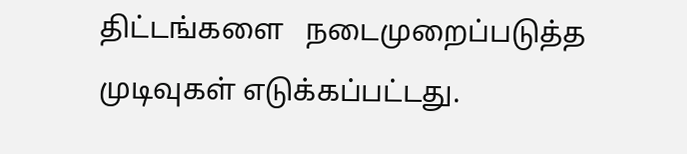திட்டங்களை   நடைமுறைப்படுத்த முடிவுகள் எடுக்கப்பட்டது.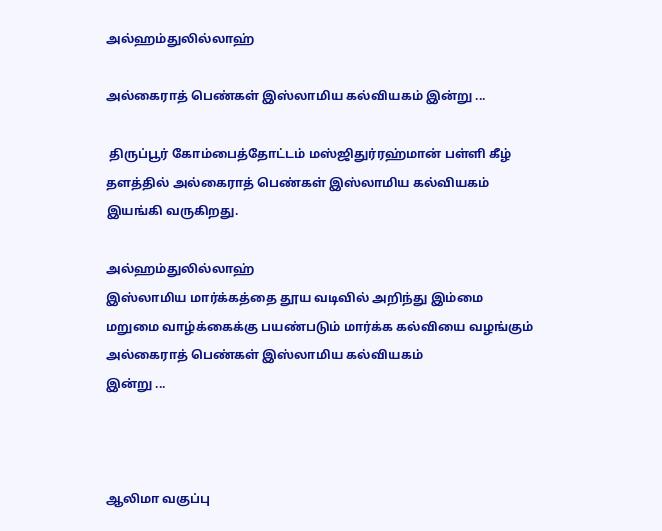அல்ஹம்துலில்லாஹ்

அல்கைராத் பெண்கள் இஸ்லாமிய கல்வியகம் இன்று ...

 திருப்பூர் கோம்பைத்தோட்டம் மஸ்ஜிதுர்ரஹ்மான் பள்ளி கீழ் தளத்தில் அல்கைராத் பெண்கள் இஸ்லாமிய கல்வியகம் இயங்கி வருகிறது.

அல்ஹம்துலில்லாஹ்
இஸ்லாமிய மார்க்கத்தை தூய வடிவில் அறிந்து இம்மை மறுமை வாழ்க்கைக்கு பயண்படும் மார்க்க கல்வியை வழங்கும் அல்கைராத் பெண்கள் இஸ்லாமிய கல்வியகம்
இன்று ...



ஆலிமா வகுப்பு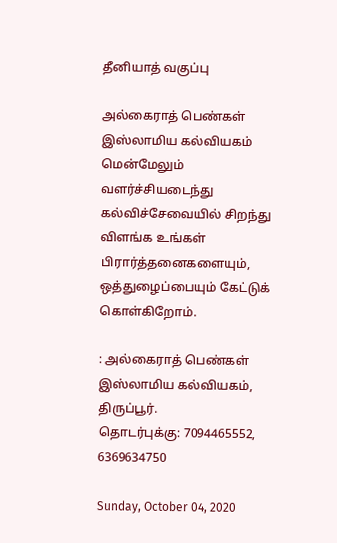தீனியாத் வகுப்பு

அல்கைராத் பெண்கள் இஸ்லாமிய கல்வியகம் மென்மேலும் வளர்ச்சியடைந்து கல்விச்சேவையில் சிறந்து விளங்க உங்கள் பிரார்த்தனைகளையும், ஒத்துழைப்பையும் கேட்டுக் கொள்கிறோம்.

: அல்கைராத் பெண்கள் இஸ்லாமிய கல்வியகம், திருப்பூர்.
தொடர்புக்கு: 7094465552, 6369634750

Sunday, October 04, 2020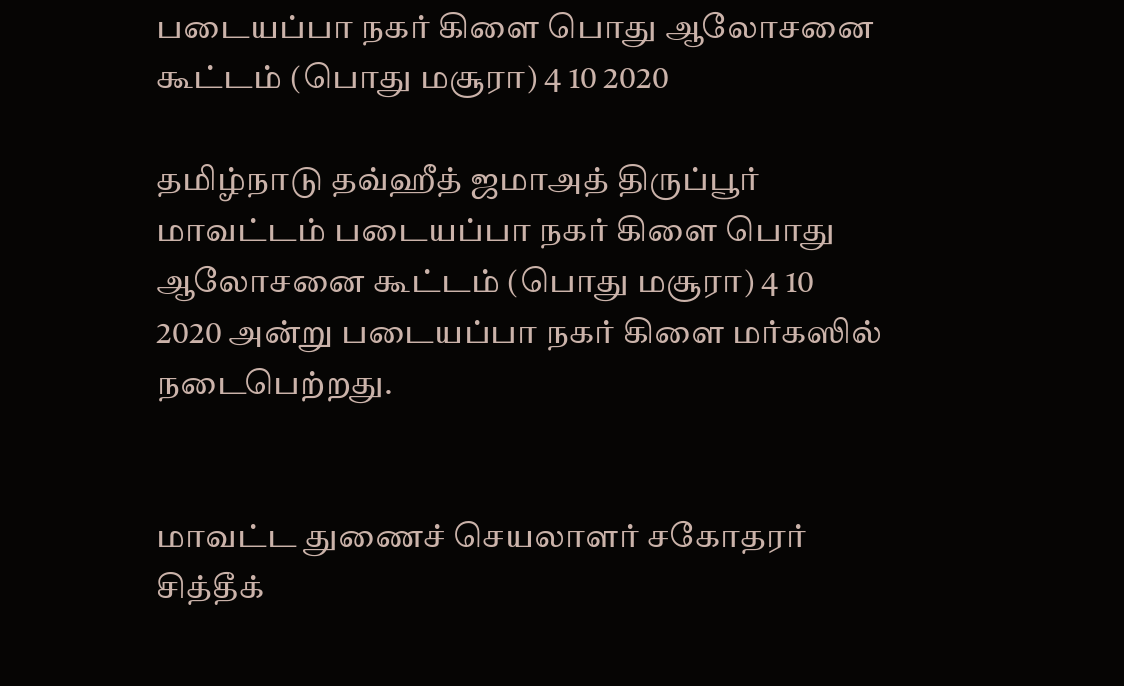படையப்பா நகர் கிளை பொது ஆலோசனை கூட்டம் (பொது மசூரா) 4 10 2020

தமிழ்நாடு தவ்ஹீத் ஜமாஅத் திருப்பூர் மாவட்டம் படையப்பா நகர் கிளை பொது ஆலோசனை கூட்டம் (பொது மசூரா) 4 10 2020 அன்று படையப்பா நகர் கிளை மர்கஸில் நடைபெற்றது.


மாவட்ட துணைச் செயலாளர் சகோதரர் சித்தீக்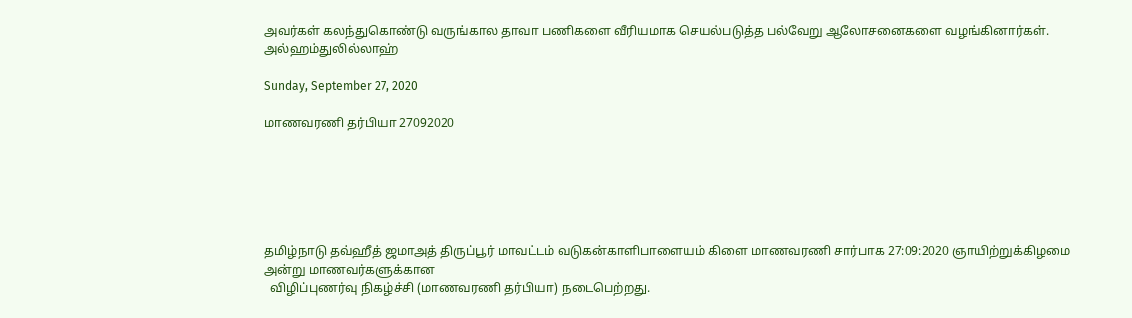அவர்கள் கலந்துகொண்டு வருங்கால தாவா பணிகளை வீரியமாக செயல்படுத்த பல்வேறு ஆலோசனைகளை வழங்கினார்கள்.
அல்ஹம்துலில்லாஹ்

Sunday, September 27, 2020

மாணவரணி தர்பியா 27092020






தமிழ்நாடு தவ்ஹீத் ஜமாஅத் திருப்பூர் மாவட்டம் வடுகன்காளிபாளையம் கிளை மாணவரணி சார்பாக 27:09:2020 ஞாயிற்றுக்கிழமை அன்று மாணவர்களுக்கான
  விழிப்புணர்வு நிகழ்ச்சி (மாணவரணி தர்பியா) நடைபெற்றது.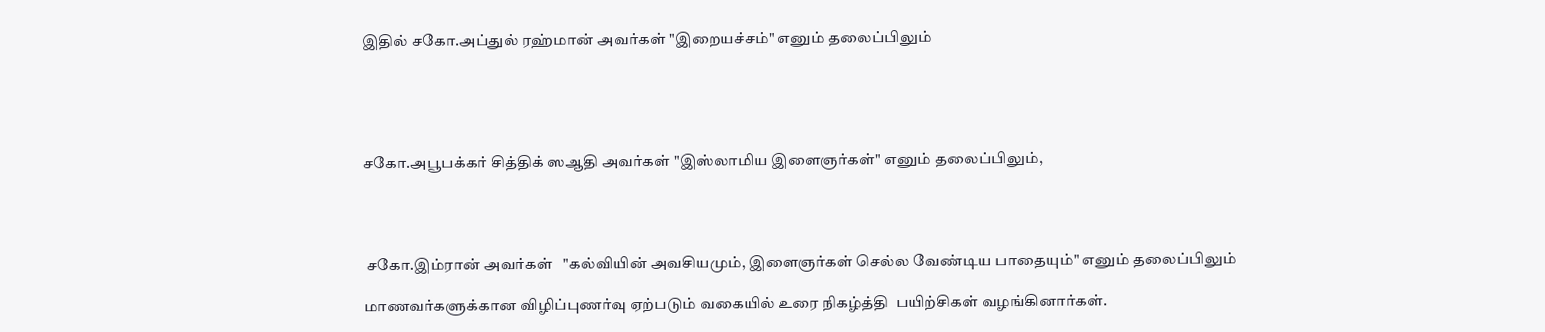இதில் சகோ.அப்துல் ரஹ்மான் அவர்கள் "இறையச்சம்" எனும் தலைப்பிலும்





சகோ.அபூபக்கர் சித்திக் ஸஆதி அவர்கள் "இஸ்லாமிய இளைஞர்கள்" எனும் தலைப்பிலும்,




 சகோ.இம்ரான் அவர்கள்   "கல்வியின் அவசியமும், இளைஞர்கள் செல்ல வேண்டிய பாதையும்" எனும் தலைப்பிலும்

மாணவர்களுக்கான விழிப்புணர்வு ஏற்படும் வகையில் உரை நிகழ்த்தி  பயிற்சிகள் வழங்கினார்கள்.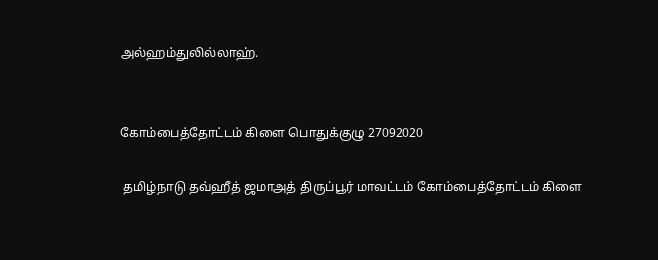அல்ஹம்துலில்லாஹ்.


கோம்பைத்தோட்டம் கிளை பொதுக்குழு 27092020

 தமிழ்நாடு தவ்ஹீத் ஜமாஅத் திருப்பூர் மாவட்டம் கோம்பைத்தோட்டம் கிளை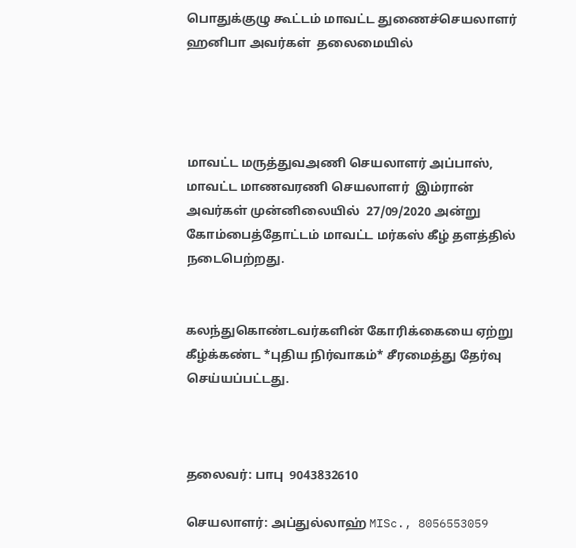பொதுக்குழு கூட்டம் மாவட்ட துணைச்செயலாளர்  ஹனிபா அவர்கள்  தலைமையில்




மாவட்ட மருத்துவஅணி செயலாளர் அப்பாஸ், மாவட்ட மாணவரணி செயலாளர்  இம்ரான் அவர்கள் முன்னிலையில்  27/09/2020 அன்று கோம்பைத்தோட்டம் மாவட்ட மர்கஸ் கீழ் தளத்தில்  நடைபெற்றது.


கலந்துகொண்டவர்களின் கோரிக்கையை ஏற்று கீழ்க்கண்ட *புதிய நிர்வாகம்* சீரமைத்து தேர்வு செய்யப்பட்டது.



தலைவர்: பாபு  9043832610

செயலாளர்: அப்துல்லாஹ் MISc., 8056553059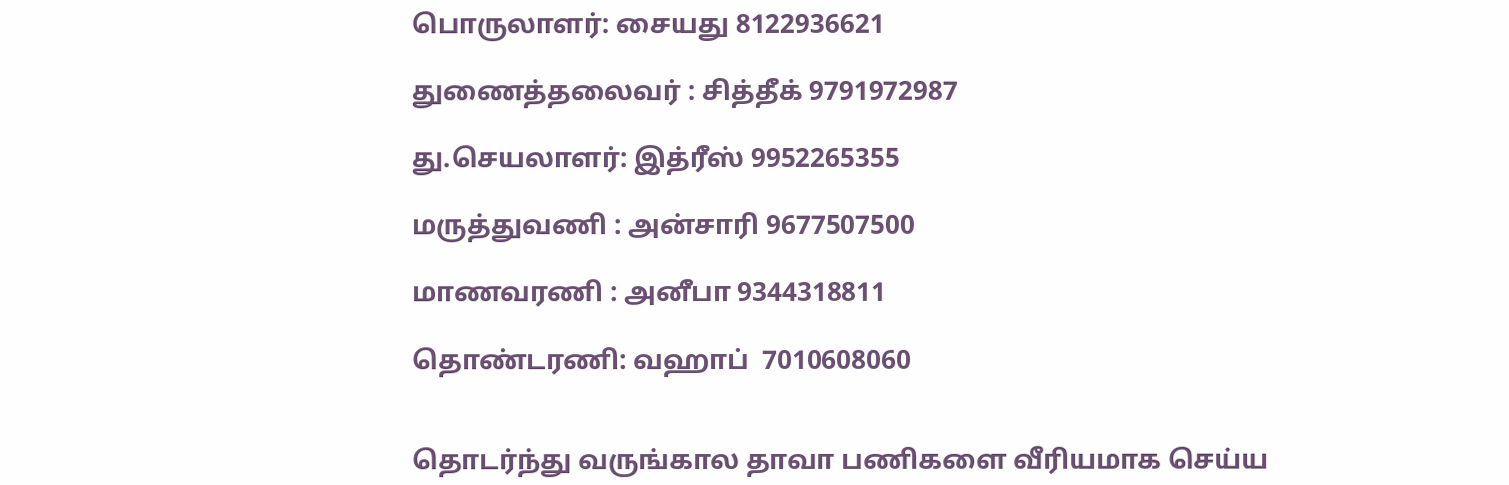பொருலாளர்: சையது 8122936621

துணைத்தலைவர் : சித்தீக் 9791972987

து.செயலாளர்: இத்ரீஸ் 9952265355

மருத்துவணி : அன்சாரி 9677507500

மாணவரணி : அனீபா 9344318811

தொண்டரணி: வஹாப்  7010608060


தொடர்ந்து வருங்கால தாவா பணிகளை வீரியமாக செய்ய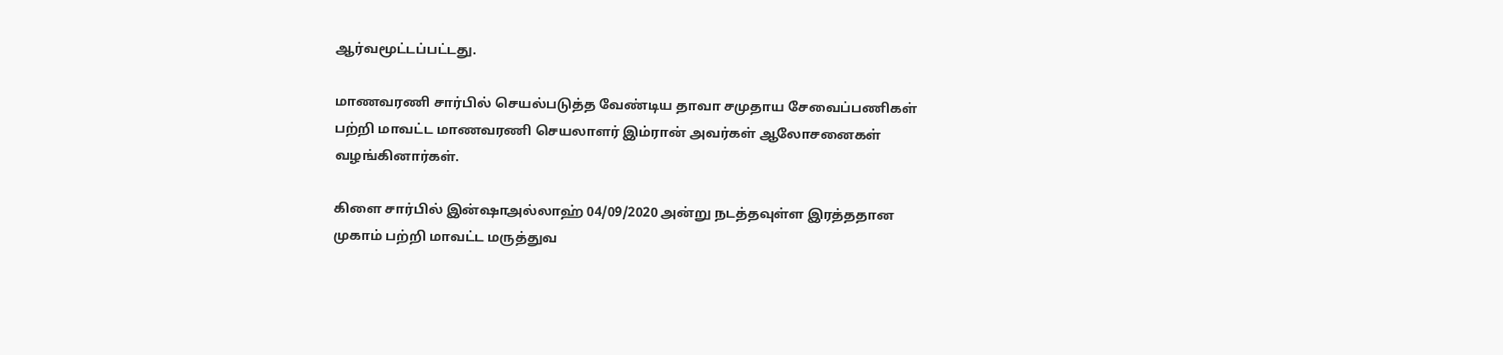ஆர்வமூட்டப்பட்டது.

மாணவரணி சார்பில் செயல்படுத்த வேண்டிய தாவா சமுதாய சேவைப்பணிகள் பற்றி மாவட்ட மாணவரணி செயலாளர் இம்ரான் அவர்கள் ஆலோசனைகள் வழங்கினார்கள்.

கிளை சார்பில் இன்ஷாஅல்லாஹ் 04/09/2020 அன்று நடத்தவுள்ள இரத்ததான முகாம் பற்றி மாவட்ட மருத்துவ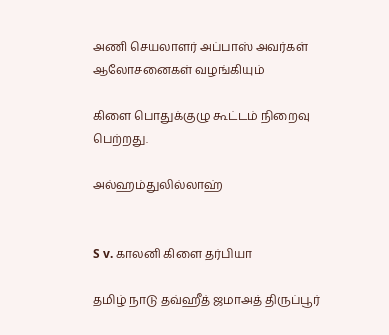அணி செயலாளர் அப்பாஸ் அவர்கள்  ஆலோசனைகள் வழங்கியும்

கிளை பொதுக்குழு கூட்டம் நிறைவு பெற்றது.

அல்ஹம்துலில்லாஹ்


S v. காலனி கிளை தர்பியா

தமிழ் நாடு தவ்ஹீத் ஜமாஅத் திருப்பூர்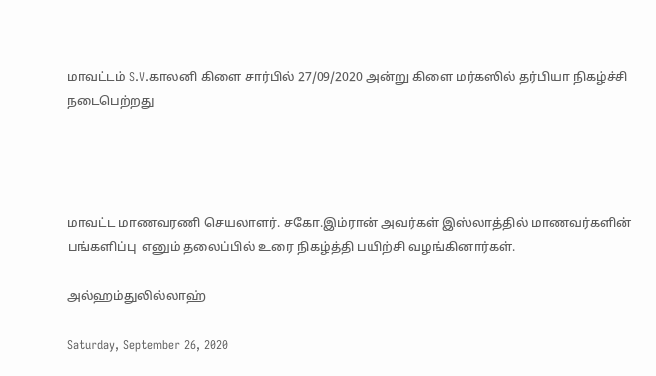மாவட்டம் S.V.காலனி கிளை சார்பில் 27/09/2020 அன்று கிளை மர்கஸில் தர்பியா நிகழ்ச்சி நடைபெற்றது




மாவட்ட மாணவரணி செயலாளர். சகோ.இம்ரான் அவர்கள் இஸ்லாத்தில் மாணவர்களின் பங்களிப்பு  எனும் தலைப்பில் உரை நிகழ்த்தி பயிற்சி வழங்கினார்கள்.

அல்ஹம்துலில்லாஹ்

Saturday, September 26, 2020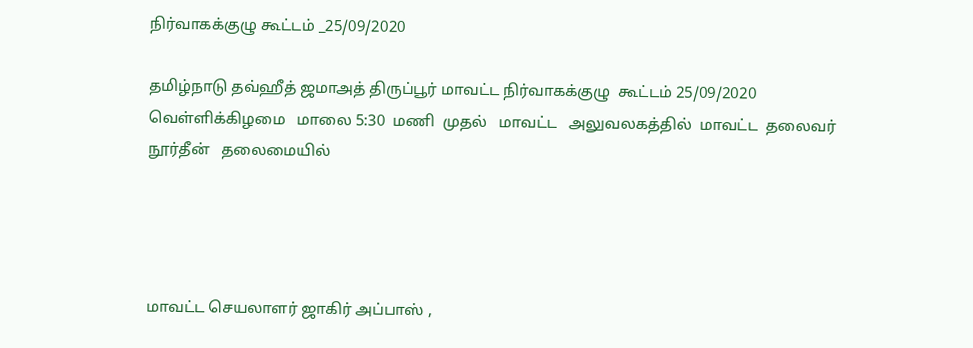நிர்வாகக்குழு கூட்டம் _25/09/2020

தமிழ்நாடு தவ்ஹீத் ஜமாஅத் திருப்பூர் மாவட்ட நிர்வாகக்குழு  கூட்டம் 25/09/2020 வெள்ளிக்கிழமை   மாலை 5:30  மணி  முதல்   மாவட்ட   அலுவலகத்தில்  மாவட்ட  தலைவர்  நூர்தீன்   தலைமையில்




மாவட்ட செயலாளர் ஜாகிர் அப்பாஸ் ,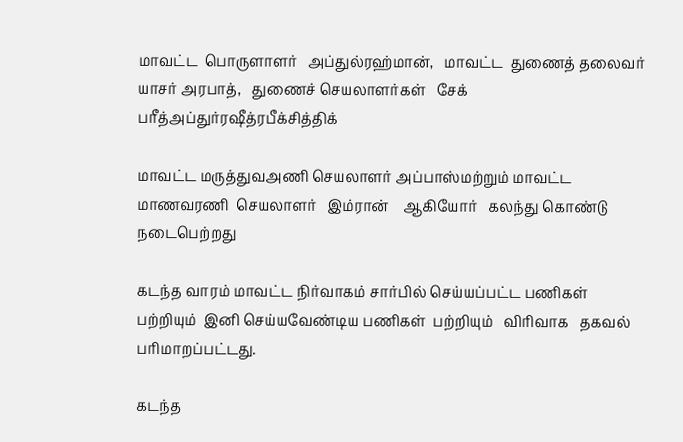மாவட்ட  பொருளாளர்   அப்துல்ரஹ்மான்,   மாவட்ட  துணைத் தலைவர்  யாசர் அரபாத்,   துணைச் செயலாளர்கள்   சேக் பரீத்அப்துர்ரஷீத்ரபீக்சித்திக்

மாவட்ட மருத்துவஅணி செயலாளர் அப்பாஸ்மற்றும் மாவட்ட  மாணவரணி  செயலாளர்   இம்ரான்    ஆகியோர்   கலந்து கொண்டு  நடைபெற்றது

கடந்த வாரம் மாவட்ட நிர்வாகம் சார்பில் செய்யப்பட்ட பணிகள் பற்றியும்  இனி செய்யவேண்டிய பணிகள்  பற்றியும்   விரிவாக   தகவல்   பரிமாறப்பட்டது.

கடந்த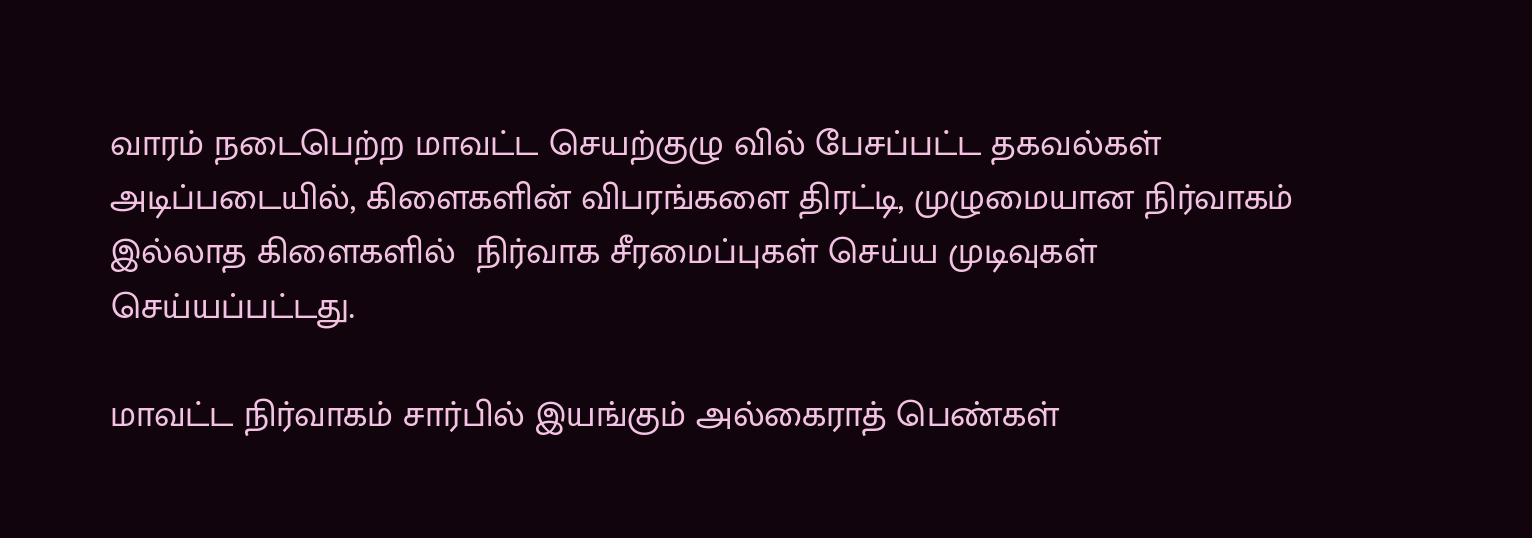வாரம் நடைபெற்ற மாவட்ட செயற்குழு வில் பேசப்பட்ட தகவல்கள் அடிப்படையில், கிளைகளின் விபரங்களை திரட்டி, முழுமையான நிர்வாகம் இல்லாத கிளைகளில்  நிர்வாக சீரமைப்புகள் செய்ய முடிவுகள் செய்யப்பட்டது.

மாவட்ட நிர்வாகம் சார்பில் இயங்கும் அல்கைராத் பெண்கள்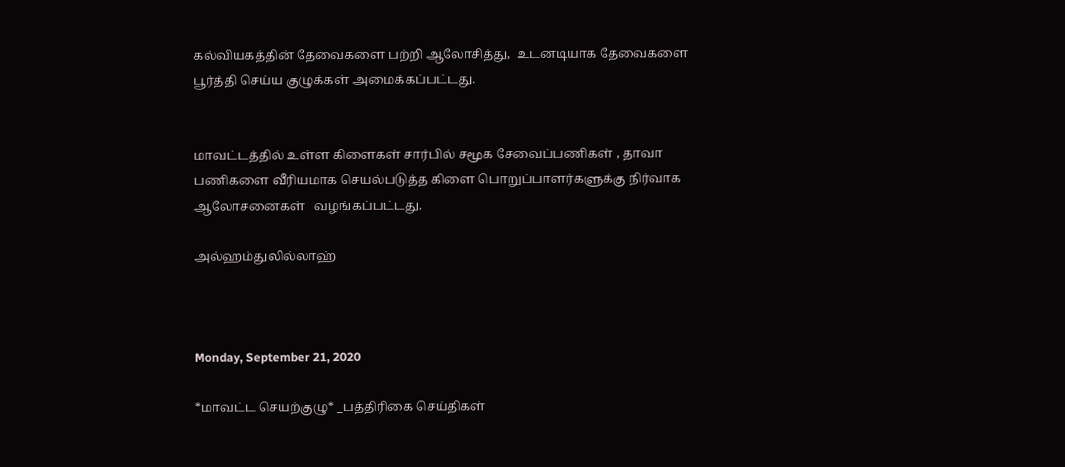கல்வியகத்தின் தேவைகளை பற்றி ஆலோசித்து,  உடனடியாக தேவைகளை பூர்த்தி செய்ய குழுக்கள் அமைக்கப்பட்டது.


மாவட்டத்தில் உள்ள கிளைகள் சார்பில் சமூக சேவைப்பணிகள் , தாவா பணிகளை வீரியமாக செயல்படுத்த கிளை பொறுப்பாளர்களுக்கு நிர்வாக ஆலோசனைகள்   வழங்கப்பட்டது.

அல்ஹம்துலில்லாஹ்



Monday, September 21, 2020

*மாவட்ட செயற்குழு* _பத்திரிகை செய்திகள்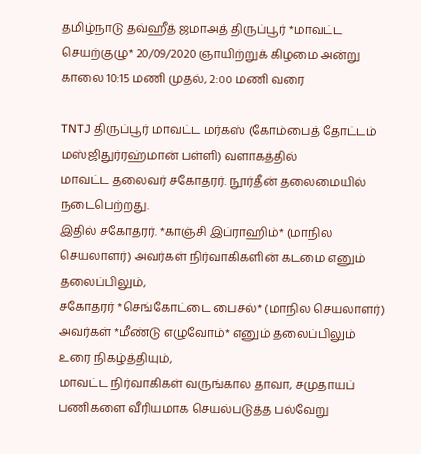தமிழ்நாடு தவ்ஹீத் ஜமாஅத் திருப்பூர் *மாவட்ட செயற்குழு* 20/09/2020 ஞாயிற்றுக் கிழமை அன்று காலை 10:15 மணி முதல், 2:௦௦ மணி வரை

TNTJ திருப்பூர் மாவட்ட மர்கஸ் (கோம்பைத் தோட்டம் மஸ்ஜிதுர்ரஹ்மான் பள்ளி) வளாகத்தில்
மாவட்ட தலைவர் சகோதரர். நூர்தீன் தலைமையில் நடைபெற்றது.
இதில் சகோதரர். *காஞ்சி இப்ராஹிம்* (மாநில செயலாளர்) அவர்கள் நிர்வாகிகளின் கடமை எனும் தலைப்பிலும்,
சகோதரர் *செங்கோட்டை பைசல்* (மாநில செயலாளர்) அவர்கள் *மீண்டு எழுவோம்* எனும் தலைப்பிலும் உரை நிகழ்த்தியும்,
மாவட்ட நிர்வாகிகள் வருங்கால தாவா, சமுதாயப் பணிகளை வீரியமாக செயல்படுத்த பல்வேறு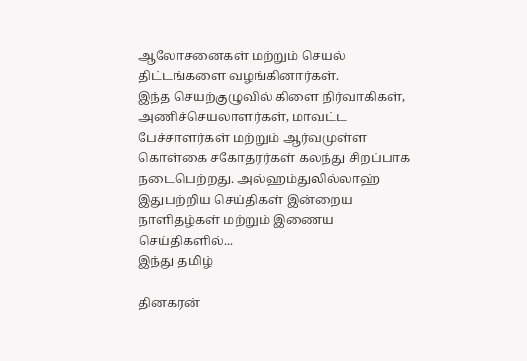ஆலோசனைகள் மற்றும் செயல் திட்டங்களை வழங்கினார்கள்.
இந்த செயற்குழுவில் கிளை நிர்வாகிகள், அணிச்செயலாளர்கள், மாவட்ட பேச்சாளர்கள் மற்றும் ஆர்வமுள்ள கொள்கை சகோதரர்கள் கலந்து சிறப்பாக நடைபெற்றது. அல்ஹம்துலில்லாஹ்
இதுபற்றிய செய்திகள் இன்றைய நாளிதழ்கள் மற்றும் இணைய செய்திகளில்...
இந்து தமிழ்

தினகரன்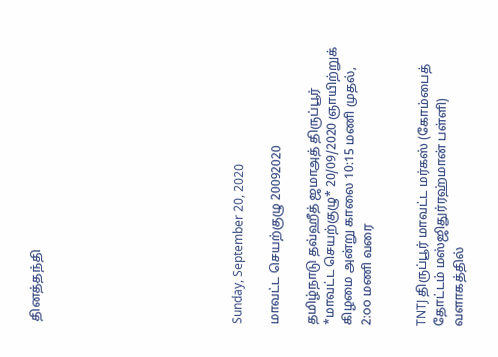தினத்தந்தி










Sunday, September 20, 2020

மாவட்ட செயற்குழு 20092020

தமிழ்நாடு தவ்ஹீத் ஜமாஅத் திருப்பூர் *மாவட்ட செயற்குழு* 20/09/2020 ஞாயிற்றுக் கிழமை அன்று காலை 10:15 மணி முதல், 2:௦௦ மணி வரை


TNTJ திருப்பூர் மாவட்ட மர்கஸ் (கோம்பைத் தோட்டம் மஸ்ஜிதுர்ரஹ்மான் பள்ளி) வளாகத்தில்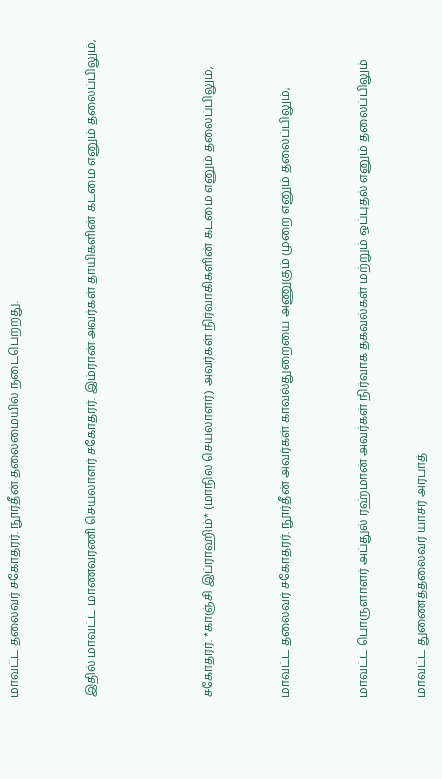மாவட்ட தலைவர் சகோதரர். நூர்தீன் தலைமையில் நடைபெற்றது.



இதில் மாவட்ட மாணவரணி செயலாளர் சகோதரர். இம்ரான் அவர்கள் தாயிகளின் கடமை எனும் தலைப்பிலும்,





சகோதரர். *காஞ்சி இப்ராஹிம்* (மாநில செயலாளர்) அவர்கள் நிர்வாகிகளின் கடமை எனும் தலைப்பிலும்,



மாவட்ட தலைவர் சகோதரர். நூர்தீன் அவர்கள் காவல்துறையை அணுகும் முறை எனும் தலைப்பிலும்,



மாவட்ட பொருளாளர் அப்துல் ரஹ்மான் அவர்கள் நிர்வாக தகவல்கள் மற்றும் ஒப்புதல் எனும் தலைப்பிலும்


மாவட்ட துணைத்தலைவர் யாசர் அரபாத்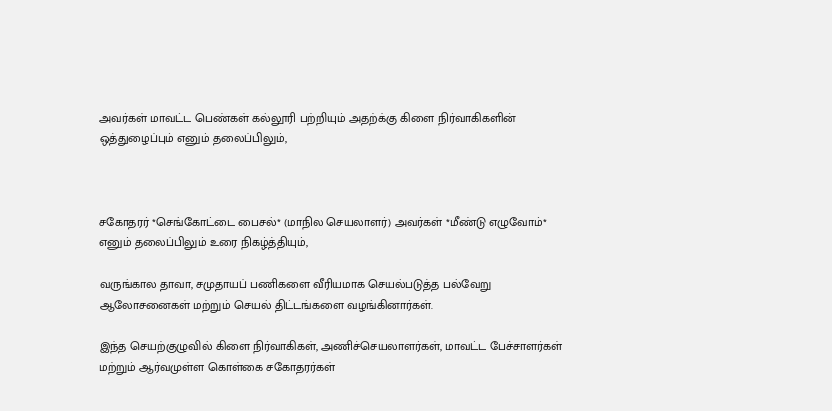அவர்கள் மாவட்ட பெண்கள் கல்லூரி பற்றியும் அதற்க்கு கிளை நிர்வாகிகளின் ஒத்துழைப்பும் எனும் தலைப்பிலும்,



சகோதரர் *செங்கோட்டை பைசல்* (மாநில செயலாளர்) அவர்கள் *மீண்டு எழுவோம்* எனும் தலைப்பிலும் உரை நிகழ்த்தியும்,

வருங்கால தாவா, சமுதாயப் பணிகளை வீரியமாக செயல்படுத்த பல்வேறு ஆலோசனைகள் மற்றும் செயல் திட்டங்களை வழங்கினார்கள்.

இந்த செயற்குழுவில் கிளை நிர்வாகிகள், அணிச்செயலாளர்கள், மாவட்ட பேச்சாளர்கள் மற்றும் ஆர்வமுள்ள கொள்கை சகோதரர்கள்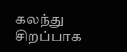கலந்து சிறப்பாக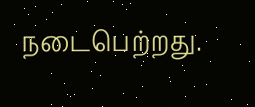நடைபெற்றது.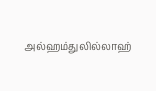அல்ஹம்துலில்லாஹ்